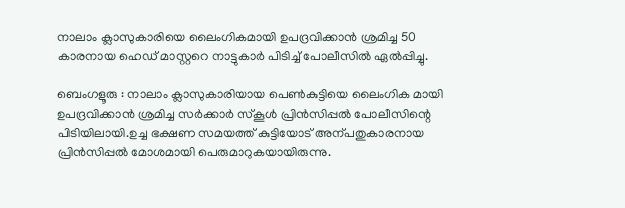നാലാം ക്ലാസുകാരിയെ ലൈംഗികമായി ഉപദ്രവിക്കാന്‍ ശ്രമിച്ച 50 കാരനായ ഹെഡ് മാസ്റ്ററെ നാട്ടുകാര്‍ പിടിച്ച് പോലീസില്‍ ഏല്‍പ്പിച്ചു.

ബെംഗളൂരു : നാലാം ക്ലാസുകാരിയായ പെണ്‍കുട്ടിയെ ലൈംഗിക മായി ഉപദ്രവിക്കാന്‍ ശ്രമിച്ച സര്‍ക്കാര്‍ സ്കൂള്‍ പ്രിന്‍സിപ്പല്‍ പോലീസിന്റെ പിടിയിലായി.ഉച്ച ഭക്ഷണ സമയത്ത് കുട്ടിയോട് അന്പതുകാരനായ പ്രിന്‍സിപ്പല്‍ മോശമായി പെരുമാറുകയായിരുന്നു.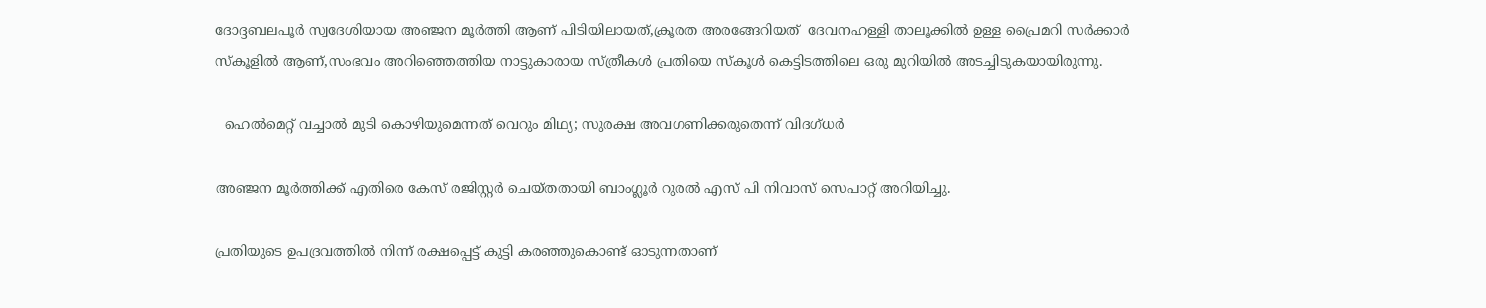ദോദ്ദബലപൂര്‍ സ്വദേശിയായ അഞ്ജന മൂര്‍ത്തി ആണ് പിടിയിലായത്,ക്രൂരത അരങ്ങേറിയത്  ദേവനഹള്ളി താലൂക്കില്‍ ഉള്ള പ്രൈമറി സര്‍ക്കാര്‍ സ്കൂളില്‍ ആണ്,സംഭവം അറിഞ്ഞെത്തിയ നാട്ടുകാരായ സ്ത്രീകള്‍ പ്രതിയെ സ്കൂള്‍ കെട്ടിടത്തിലെ ഒരു മുറിയില്‍ അടച്ചിടുകയായിരുന്നു.

  ഹെൽമെറ്റ് വച്ചാൽ മുടി കൊഴിയുമെന്നത് വെറും മിഥ്യ; സുരക്ഷ അവഗണിക്കരുതെന്ന് വിദഗ്ധർ

അഞ്ജന മൂര്‍ത്തിക്ക് എതിരെ കേസ് രജിസ്റ്റര്‍ ചെയ്തതായി ബാംഗ്ലൂര്‍ റുരല്‍ എസ് പി നിവാസ് സെപാറ്റ് അറിയിച്ചു.

പ്രതിയുടെ ഉപദ്രവത്തില്‍ നിന്ന് രക്ഷപ്പെട്ട് കുട്ടി കരഞ്ഞുകൊണ്ട്‌ ഓടുന്നതാണ്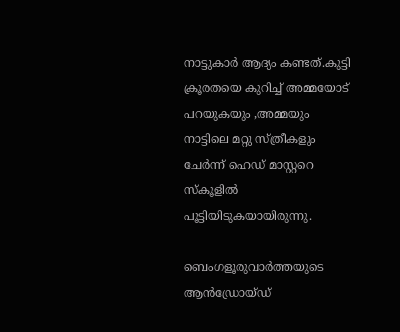നാട്ടുകാര്‍ ആദ്യം കണ്ടത്.കുട്ടി ക്രൂരതയെ കുറിച്ച് അമ്മയോട് പറയുകയും ,അമ്മയും നാട്ടിലെ മറ്റു സ്ത്രീകളും ചേര്‍ന്ന് ഹെഡ് മാസ്റ്ററെ സ്കൂളില്‍ പൂട്ടിയിടുകയായിരുന്നു.

ബെംഗളൂരുവാർത്തയുടെ ആൻഡ്രോയ്ഡ്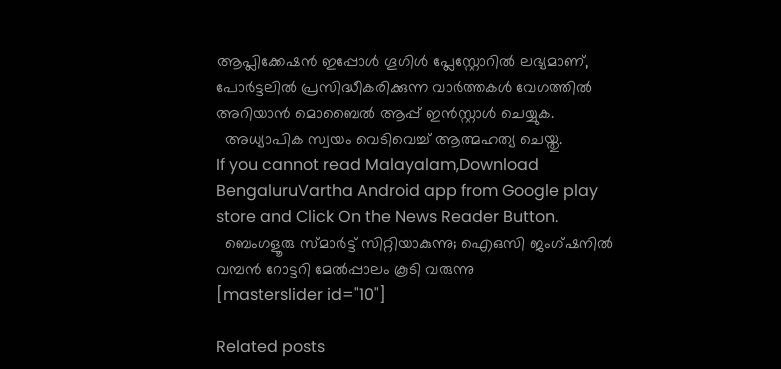ആപ്ലിക്കേഷൻ ഇപ്പോൾ ഗൂഗിൾ പ്ലേസ്റ്റോറിൽ ലഭ്യമാണ്, പോർട്ടലിൽ പ്രസിദ്ധീകരിക്കുന്ന വാർത്തകൾ വേഗത്തിൽ അറിയാൻ മൊബൈൽ ആപ്പ് ഇൻസ്റ്റാൾ ചെയ്യുക.
  അധ്യാപിക സ്വയം വെടിവെച്ച് ആത്മഹത്യ ചെയ്തു.
If you cannot read Malayalam,Download BengaluruVartha Android app from Google play store and Click On the News Reader Button.
  ബെംഗളൂരു സ്മാർട്ട് സിറ്റിയാകുന്നു; ഐഒസി ജംഗ്ഷനിൽ വമ്പൻ റോട്ടറി മേൽപ്പാലം കൂടി വരുന്നു
[masterslider id="10"]

Related posts